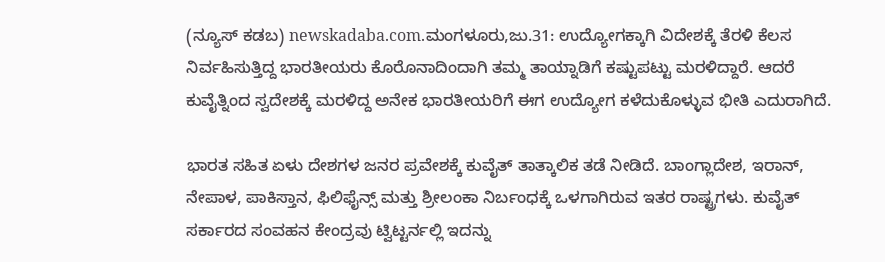(ನ್ಯೂಸ್ ಕಡಬ) newskadaba.com.ಮಂಗಳೂರು,ಜು.31: ಉದ್ಯೋಗಕ್ಕಾಗಿ ವಿದೇಶಕ್ಕೆ ತೆರಳಿ ಕೆಲಸ ನಿರ್ವಹಿಸುತ್ತಿದ್ದ ಭಾರತೀಯರು ಕೊರೊನಾದಿಂದಾಗಿ ತಮ್ಮ ತಾಯ್ನಾಡಿಗೆ ಕಷ್ಟುಪಟ್ಟು ಮರಳಿದ್ದಾರೆ. ಆದರೆ ಕುವೈತ್ನಿಂದ ಸ್ವದೇಶಕ್ಕೆ ಮರಳಿದ್ದ ಅನೇಕ ಭಾರತೀಯರಿಗೆ ಈಗ ಉದ್ಯೋಗ ಕಳೆದುಕೊಳ್ಳುವ ಭೀತಿ ಎದುರಾಗಿದೆ.

ಭಾರತ ಸಹಿತ ಏಳು ದೇಶಗಳ ಜನರ ಪ್ರವೇಶಕ್ಕೆ ಕುವೈತ್ ತಾತ್ಕಾಲಿಕ ತಡೆ ನೀಡಿದೆ. ಬಾಂಗ್ಲಾದೇಶ, ಇರಾನ್, ನೇಪಾಳ, ಪಾಕಿಸ್ತಾನ, ಫಿಲಿಫೈನ್ಸ್ ಮತ್ತು ಶ್ರೀಲಂಕಾ ನಿರ್ಬಂಧಕ್ಕೆ ಒಳಗಾಗಿರುವ ಇತರ ರಾಷ್ಟ್ರಗಳು. ಕುವೈತ್ ಸರ್ಕಾರದ ಸಂವಹನ ಕೇಂದ್ರವು ಟ್ವಿಟ್ಟರ್ನಲ್ಲಿ ಇದನ್ನು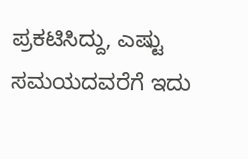ಪ್ರಕಟಿಸಿದ್ದು, ಎಷ್ಟು ಸಮಯದವರೆಗೆ ಇದು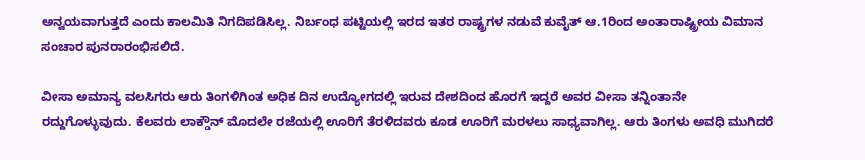ಅನ್ವಯವಾಗುತ್ತದೆ ಎಂದು ಕಾಲಮಿತಿ ನಿಗದಿಪಡಿಸಿಲ್ಲ. ನಿರ್ಬಂಧ ಪಟ್ಟಿಯಲ್ಲಿ ಇರದ ಇತರ ರಾಷ್ಟ್ರಗಳ ನಡುವೆ ಕುವೈತ್ ಆ.1ರಿಂದ ಅಂತಾರಾಷ್ಟ್ರೀಯ ವಿಮಾನ ಸಂಚಾರ ಪುನರಾರಂಭಿಸಲಿದೆ.

ವೀಸಾ ಅಮಾನ್ಯ ವಲಸಿಗರು ಆರು ತಿಂಗಳಿಗಿಂತ ಅಧಿಕ ದಿನ ಉದ್ಯೋಗದಲ್ಲಿ ಇರುವ ದೇಶದಿಂದ ಹೊರಗೆ ಇದ್ದರೆ ಅವರ ವೀಸಾ ತನ್ನಿಂತಾನೇ ರದ್ದುಗೊಳ್ಳುವುದು. ಕೆಲವರು ಲಾಕ್ಡೌನ್ ಮೊದಲೇ ರಜೆಯಲ್ಲಿ ಊರಿಗೆ ತೆರಳಿದವರು ಕೂಡ ಊರಿಗೆ ಮರಳಲು ಸಾಧ್ಯವಾಗಿಲ್ಲ. ಆರು ತಿಂಗಳು ಅವಧಿ ಮುಗಿದರೆ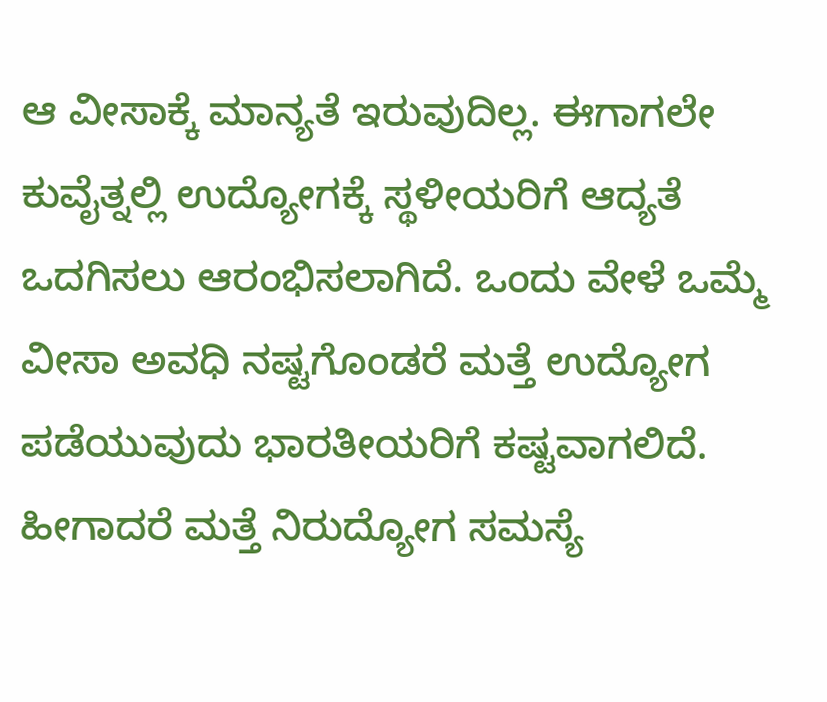ಆ ವೀಸಾಕ್ಕೆ ಮಾನ್ಯತೆ ಇರುವುದಿಲ್ಲ. ಈಗಾಗಲೇ ಕುವೈತ್ನಲ್ಲಿ ಉದ್ಯೋಗಕ್ಕೆ ಸ್ಥಳೀಯರಿಗೆ ಆದ್ಯತೆ ಒದಗಿಸಲು ಆರಂಭಿಸಲಾಗಿದೆ. ಒಂದು ವೇಳೆ ಒಮ್ಮೆ ವೀಸಾ ಅವಧಿ ನಷ್ಟಗೊಂಡರೆ ಮತ್ತೆ ಉದ್ಯೋಗ ಪಡೆಯುವುದು ಭಾರತೀಯರಿಗೆ ಕಷ್ಟವಾಗಲಿದೆ. ಹೀಗಾದರೆ ಮತ್ತೆ ನಿರುದ್ಯೋಗ ಸಮಸ್ಯೆ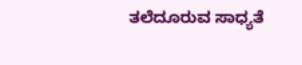ತಲೆದೂರುವ ಸಾಧ್ಯತೆ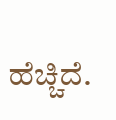ಹೆಚ್ಚಿದೆ.